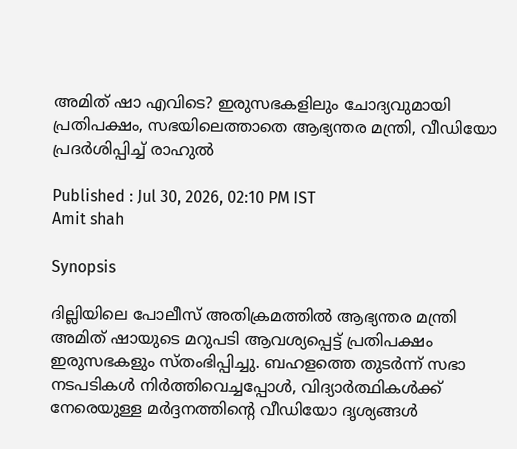അമിത് ഷാ എവിടെ? ഇരുസഭകളിലും ചോദ്യവുമായി പ്രതിപക്ഷം, സഭയിലെത്താതെ ആഭ്യന്തര മന്ത്രി, വീഡിയോ പ്രദര്‍ശിപ്പിച്ച് രാഹുല്‍

Published : Jul 30, 2026, 02:10 PM IST
Amit shah

Synopsis

ദില്ലിയിലെ പോലീസ് അതിക്രമത്തില്‍ ആഭ്യന്തര മന്ത്രി അമിത് ഷായുടെ മറുപടി ആവശ്യപ്പെട്ട് പ്രതിപക്ഷം ഇരുസഭകളും സ്തംഭിപ്പിച്ചു. ബഹളത്തെ തുടര്‍ന്ന് സഭാ നടപടികള്‍ നിര്‍ത്തിവെച്ചപ്പോള്‍, വിദ്യാര്‍ത്ഥികള്‍ക്ക് നേരെയുള്ള മര്‍ദ്ദനത്തിന്റെ വീഡിയോ ദൃശ്യങ്ങള്‍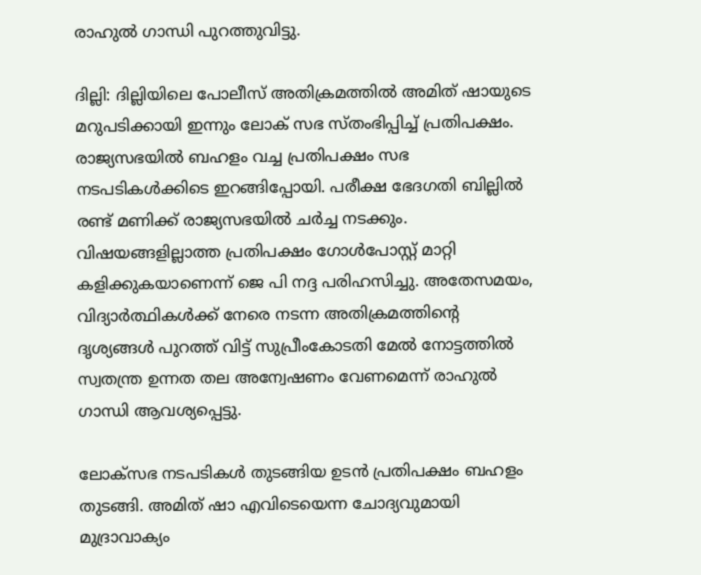രാഹുല്‍ ഗാന്ധി പുറത്തുവിട്ടു.

ദില്ലി: ദില്ലിയിലെ പോലീസ് അതിക്രമത്തില്‍ അമിത് ഷായുടെ മറുപടിക്കായി ഇന്നും ലോക് സഭ സ്തംഭിപ്പിച്ച് പ്രതിപക്ഷം. രാജ്യസഭയില്‍ ബഹളം വച്ച പ്രതിപക്ഷം സഭ നടപടികള്‍ക്കിടെ ഇറങ്ങിപ്പോയി. പരീക്ഷ ഭേദഗതി ബില്ലില്‍ രണ്ട് മണിക്ക് രാജ്യസഭയില്‍ ചര്‍ച്ച നടക്കും. വിഷയങ്ങളില്ലാത്ത പ്രതിപക്ഷം ഗോള്‍പോസ്റ്റ് മാറ്റി കളിക്കുകയാണെന്ന് ജെ പി നദ്ദ പരിഹസിച്ചു. അതേസമയം, വിദ്യാര്‍ത്ഥികള്‍ക്ക് നേരെ നടന്ന അതിക്രമത്തിന്‍റെ ദൃശ്യങ്ങള്‍ പുറത്ത് വിട്ട് സുപ്രീംകോടതി മേല്‍ നോട്ടത്തില്‍ സ്വതന്ത്ര ഉന്നത തല അന്വേഷണം വേണമെന്ന് രാഹുല്‍ ഗാന്ധി ആവശ്യപ്പെട്ടു.

ലോക്സഭ നടപടികള്‍ തുടങ്ങിയ ഉടന്‍ പ്രതിപക്ഷം ബഹളം തുടങ്ങി. അമിത് ഷാ എവിടെയെന്ന ചോദ്യവുമായി മുദ്രാവാക്യം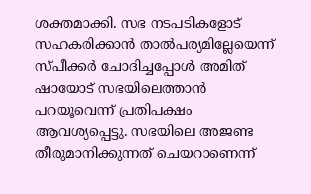ശക്തമാക്കി. സഭ നടപടികളോട് സഹകരിക്കാന്‍ താല്‍പര്യമില്ലേയെന്ന് സ്പീക്കര്‍ ചോദിച്ചപ്പോള്‍ അമിത് ഷായോട് സഭയിലെത്താന്‍ പറയൂവെന്ന് പ്രതിപക്ഷം ആവശ്യപ്പെട്ടു. സഭയിലെ അജണ്ട തീരുമാനിക്കുന്നത് ചെയറാണെന്ന്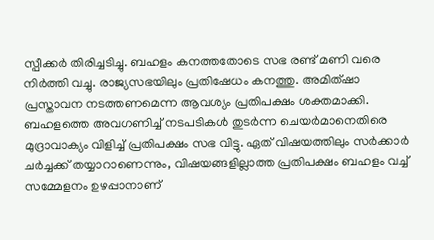സ്പീക്കര്‍ തിരിച്ചടിച്ചു. ബഹളം കനത്തതോടെ സഭ രണ്ട് മണി വരെ നിര്‍ത്തി വച്ചു. രാജ്യസഭയിലും പ്രതിഷേധം കനത്തു. അമിത്ഷാ പ്രസ്താവന നടത്തണമെന്ന ആവശ്യം പ്രതിപക്ഷം ശക്തമാക്കി. ബഹളത്തെ അവഗണിച്ച് നടപടികള്‍ തുടര്‍ന്ന ചെയര്‍മാനെതിരെ മുദ്രാവാക്യം വിളിച്ച് പ്രതിപക്ഷം സഭ വിട്ടു. ഏത് വിഷയത്തിലും സര്‍ക്കാര്‍ ചര്‍ച്ചക്ക് തയ്യാറാണെന്നും, വിഷയങ്ങളില്ലാത്ത പ്രതിപക്ഷം ബഹളം വച്ച് സമ്മേളനം ഉഴപ്പാനാണ്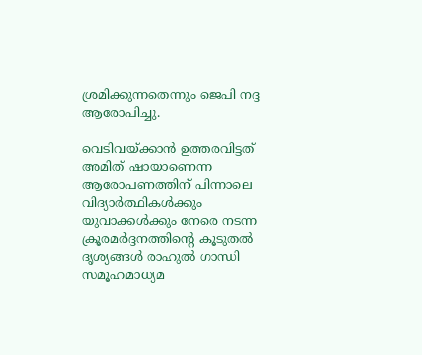ശ്രമിക്കുന്നതെന്നും ജെപി നദ്ദ ആരോപിച്ചു.

വെടിവയ്ക്കാന്‍ ഉത്തരവിട്ടത് അമിത് ഷായാണെന്ന ആരോപണത്തിന് പിന്നാലെ വിദ്യാര്‍ത്ഥികള്‍ക്കും യുവാക്കള്‍ക്കും നേരെ നടന്ന ക്രൂരമര്‍ദ്ദനത്തിന്‍റെ കൂടുതല്‍ ദൃശ്യങ്ങള്‍ രാഹുല്‍ ഗാന്ധി സമൂഹമാധ്യമ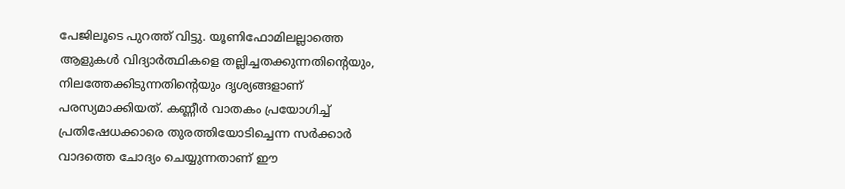പേജിലൂടെ പുറത്ത് വിട്ടു. യൂണിഫോമിലല്ലാത്തെ ആളുകള്‍ വിദ്യാര്‍ത്ഥികളെ തല്ലിച്ചതക്കുന്നതിന്‍റെയും, നിലത്തേക്കിടുന്നതിന്‍റെയും ദൃശ്യങ്ങളാണ് പരസ്യമാക്കിയത്. കണ്ണീര്‍ വാതകം പ്രയോഗിച്ച് പ്രതിഷേധക്കാരെ തുരത്തിയോടിച്ചെന്ന സര്‍ക്കാര്‍ വാദത്തെ ചോദ്യം ചെയ്യുന്നതാണ് ഈ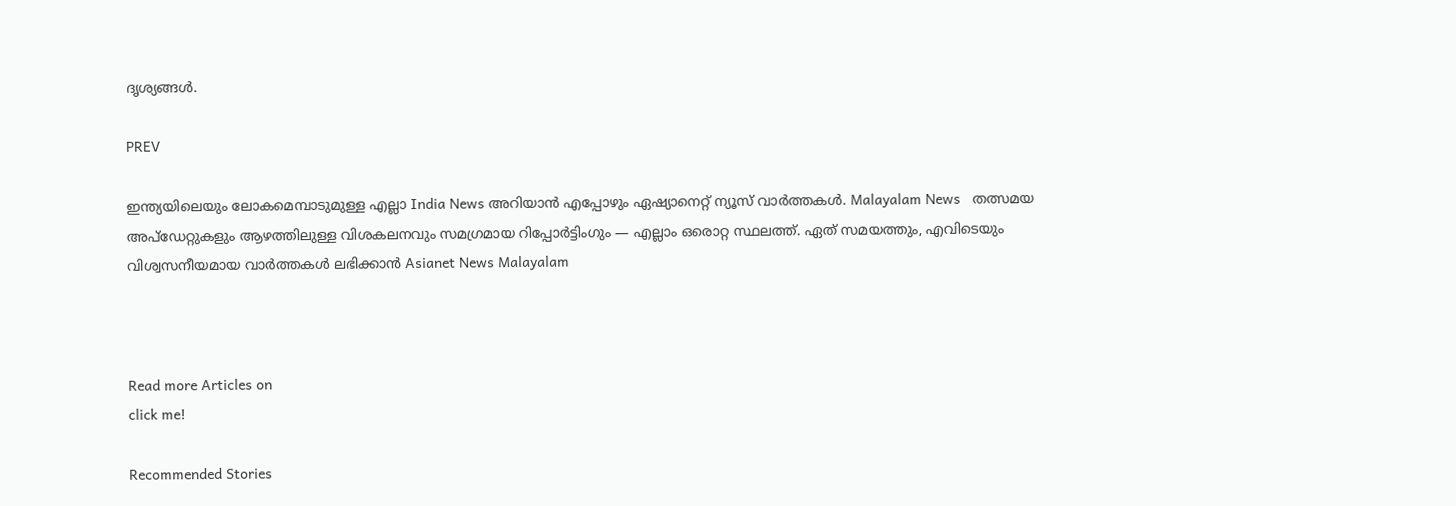ദൃശ്യങ്ങള്‍.

PREV

ഇന്ത്യയിലെയും ലോകമെമ്പാടുമുള്ള എല്ലാ India News അറിയാൻ എപ്പോഴും ഏഷ്യാനെറ്റ് ന്യൂസ് വാർത്തകൾ. Malayalam News   തത്സമയ അപ്‌ഡേറ്റുകളും ആഴത്തിലുള്ള വിശകലനവും സമഗ്രമായ റിപ്പോർട്ടിംഗും — എല്ലാം ഒരൊറ്റ സ്ഥലത്ത്. ഏത് സമയത്തും, എവിടെയും വിശ്വസനീയമായ വാർത്തകൾ ലഭിക്കാൻ Asianet News Malayalam



Read more Articles on
click me!

Recommended Stories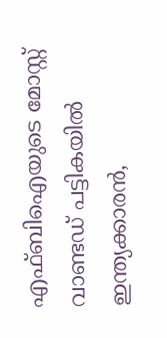എഫ്ബിഐയുടെ മോസ്റ്റ് വാണ്ടഡ് പട്ടികയിൽ ഇന്ത്യക്കാരൻ,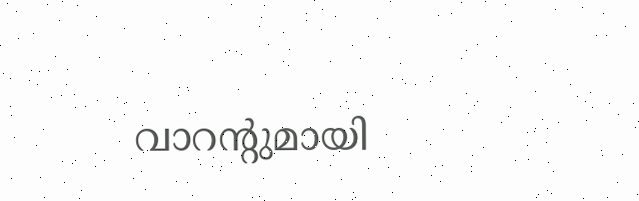വാറന്റുമായി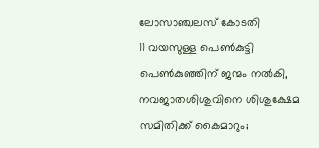ലോസാഞ്ചലസ് കോടതി
11 വയസുള്ള പെണ്‍കുട്ടി പെണ്‍കുഞ്ഞിന് ജന്മം നൽകി, നവജാതശിശുവിനെ ശിശുക്ഷേമ സമിതിക്ക് കൈമാറും;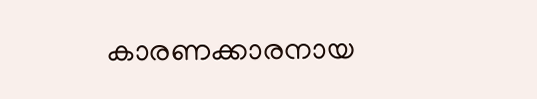കാരണക്കാരനായ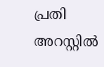പ്രതി അറസ്റ്റിൽ